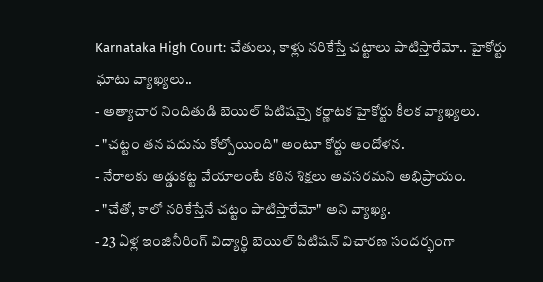Karnataka High Court: చేతులు, కాళ్లు నరికేస్తే చట్టాలు పాటిస్తారేమో.. హైకోర్టు ఘాటు వ్యాఖ్యలు..
- అత్యాచార నిందితుడి బెయిల్ పిటిషన్పై కర్ణాటక హైకోర్టు కీలక వ్యాఖ్యలు.
- "చట్టం తన పదును కోల్పోయింది" అంటూ కోర్టు ఆందోళన.
- నేరాలకు అడ్డుకట్ట వేయాలంటే కఠిన శిక్షలు అవసరమని అభిప్రాయం.
- "చేతో, కాలో నరికేస్తేనే చట్టం పాటిస్తారేమో" అని వ్యాఖ్య.
- 23 ఏళ్ల ఇంజినీరింగ్ విద్యార్థి బెయిల్ పిటిషన్ విచారణ సందర్భంగా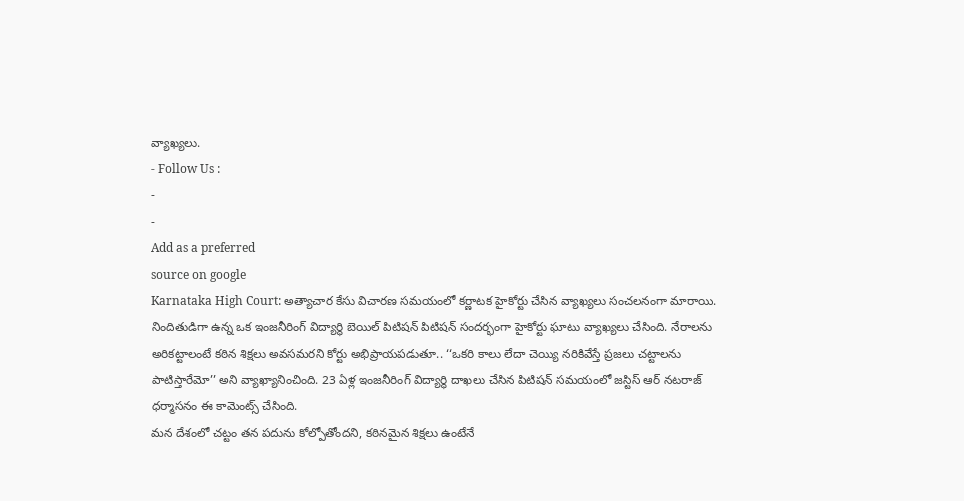వ్యాఖ్యలు.
- Follow Us :
-
-
Add as a preferred
source on google
Karnataka High Court: అత్యాచార కేసు విచారణ సమయంలో కర్ణాటక హైకోర్టు చేసిన వ్యాఖ్యలు సంచలనంగా మారాయి. నిందితుడిగా ఉన్న ఒక ఇంజనీరింగ్ విద్యార్థి బెయిల్ పిటిషన్ పిటిషన్ సందర్భంగా హైకోర్టు ఘాటు వ్యాఖ్యలు చేసింది. నేరాలను అరికట్టాలంటే కఠిన శిక్షలు అవసమరని కోర్టు అభిప్రాయపడుతూ.. ‘‘ఒకరి కాలు లేదా చెయ్యి నరికివేస్తే ప్రజలు చట్టాలను పాటిస్తారేమో’’ అని వ్యాఖ్యానించింది. 23 ఏళ్ల ఇంజనీరింగ్ విద్యార్థి దాఖలు చేసిన పిటిషన్ సమయంలో జస్టిస్ ఆర్ నటరాజ్ ధర్మాసనం ఈ కామెంట్స్ చేసింది.
మన దేశంలో చట్టం తన పదును కోల్పోతోందని, కఠినమైన శిక్షలు ఉంటేనే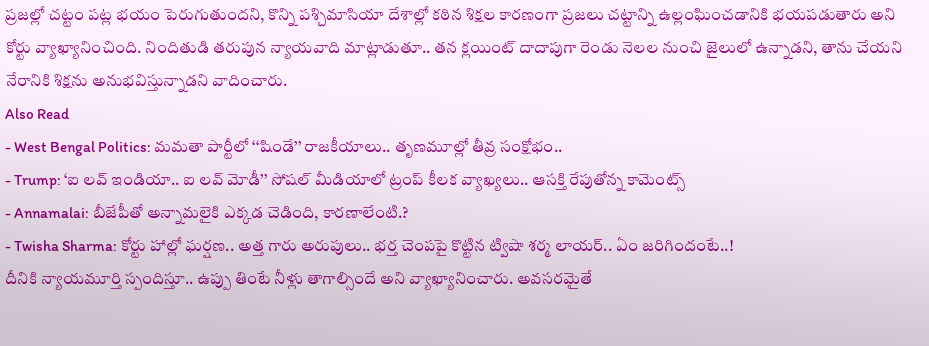ప్రజల్లో చట్టం పట్ల భయం పెరుగుతుందని, కొన్ని పశ్చిమాసియా దేశాల్లో కఠిన శిక్షల కారణంగా ప్రజలు చట్టాన్ని ఉల్లంఘించడానికి భయపడుతారు అని కోర్టు వ్యాఖ్యానించింది. నిందితుడి తరుపున న్యాయవాది మాట్లాడుతూ.. తన క్లయింట్ దాదాపుగా రెండు నెలల నుంచి జైలులో ఉన్నాడని, తాను చేయని నేరానికి శిక్షను అనుభవిస్తున్నాడని వాదించారు.
Also Read
- West Bengal Politics: మమతా పార్టీలో ‘‘షిండే’’ రాజకీయాలు.. తృణమూల్లో తీవ్ర సంక్షోభం..
- Trump: ‘ఐ లవ్ ఇండియా.. ఐ లవ్ మోడీ’’ సోషల్ మీడియాలో ట్రంప్ కీలక వ్యాఖ్యలు.. ఆసక్తి రేపుతోన్న కామెంట్స్
- Annamalai: బీజేపీతో అన్నామలైకి ఎక్కడ చెడింది, కారణాలేంటి.?
- Twisha Sharma: కోర్టు హాల్లో ఘర్షణ.. అత్త గారు అరుపులు.. భర్త చెంపపై కొట్టిన ట్విషా శర్మ లాయర్.. ఏం జరిగిందంటే..!
దీనికి న్యాయమూర్తి స్పందిస్తూ.. ఉప్పు తింటే నీళ్లు తాగాల్సిందే అని వ్యాఖ్యానించారు. అవసరమైతే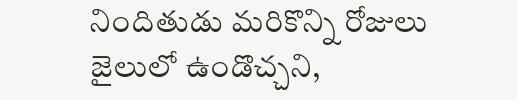నిందితుడు మరికొన్ని రోజులు జైలులో ఉండొచ్చని,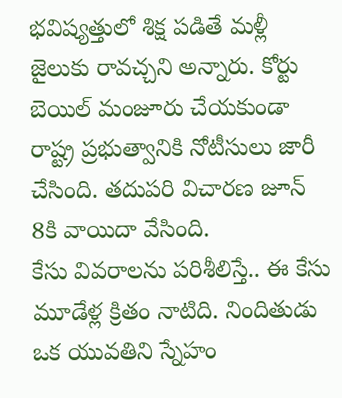భవిష్యత్తులో శిక్ష పడితే మళ్లీ జైలుకు రావచ్చని అన్నారు. కోర్టు బెయిల్ మంజూరు చేయకుండా రాష్ట్ర ప్రభుత్వానికి నోటీసులు జారీ చేసింది. తదుపరి విచారణ జూన్ 8కి వాయిదా వేసింది.
కేసు వివరాలను పరిశీలిస్తే.. ఈ కేసు మూడేళ్ల క్రితం నాటిది. నిందితుడు ఒక యువతిని స్నేహం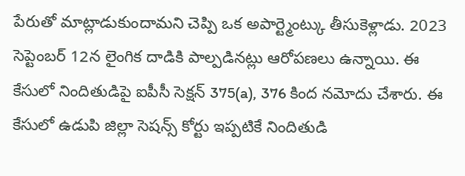పేరుతో మాట్లాడుకుందామని చెప్పి ఒక అపార్ట్మెంట్కు తీసుకెళ్లాడు. 2023 సెప్టెంబర్ 12న లైంగిక దాడికి పాల్పడినట్లు ఆరోపణలు ఉన్నాయి. ఈ కేసులో నిందితుడిపై ఐపీసీ సెక్షన్ 375(a), 376 కింద నమోదు చేశారు. ఈ కేసులో ఉడుపి జిల్లా సెషన్స్ కోర్టు ఇప్పటికే నిందితుడి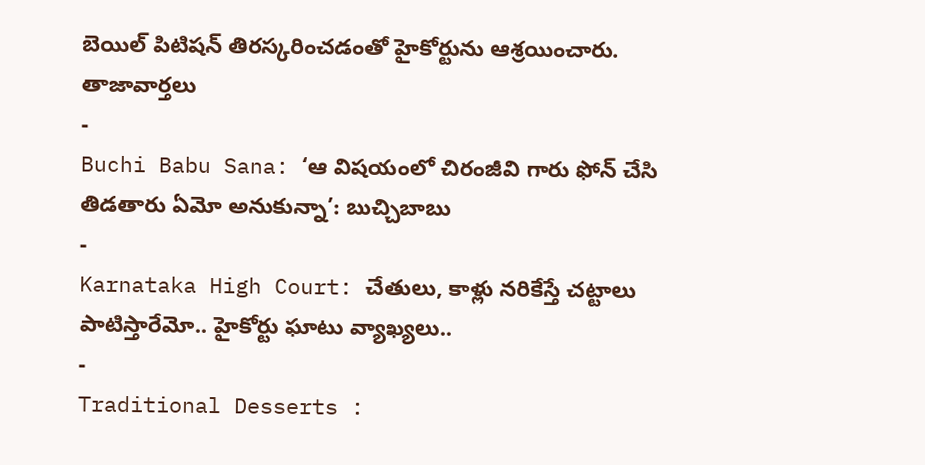బెయిల్ పిటిషన్ తిరస్కరించడంతో హైకోర్టును ఆశ్రయించారు.
తాజావార్తలు
-
Buchi Babu Sana: ‘ఆ విషయంలో చిరంజీవి గారు ఫోన్ చేసి తిడతారు ఏమో అనుకున్నా’: బుచ్చిబాబు
-
Karnataka High Court: చేతులు, కాళ్లు నరికేస్తే చట్టాలు పాటిస్తారేమో.. హైకోర్టు ఘాటు వ్యాఖ్యలు..
-
Traditional Desserts :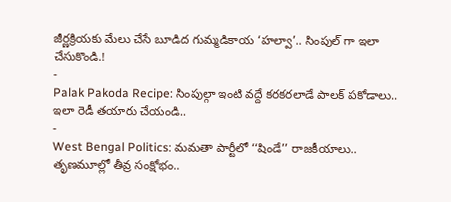జీర్ణక్రియకు మేలు చేసే బూడిద గుమ్మడికాయ ‘హల్వా’.. సింపుల్ గా ఇలా చేసుకొండి.!
-
Palak Pakoda Recipe: సింపుల్గా ఇంటి వద్దే కరకరలాడే పాలక్ పకోడాలు.. ఇలా రెడీ తయారు చేయండి..
-
West Bengal Politics: మమతా పార్టీలో ‘‘షిండే’’ రాజకీయాలు.. తృణమూల్లో తీవ్ర సంక్షోభం..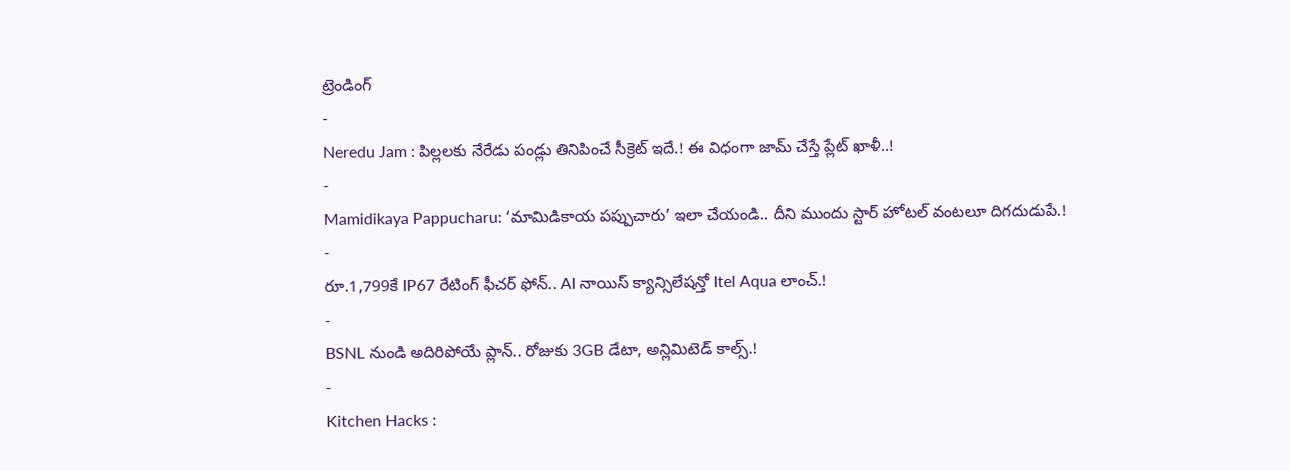ట్రెండింగ్
-
Neredu Jam : పిల్లలకు నేరేడు పండ్లు తినిపించే సీక్రెట్ ఇదే.! ఈ విధంగా జామ్ చేస్తే ప్లేట్ ఖాళీ..!
-
Mamidikaya Pappucharu: ‘మామిడికాయ పప్పుచారు’ ఇలా చేయండి.. దీని ముందు స్టార్ హోటల్ వంటలూ దిగదుడుపే.!
-
రూ.1,799కే IP67 రేటింగ్ ఫీచర్ ఫోన్.. AI నాయిస్ క్యాన్సిలేషన్తో Itel Aqua లాంచ్.!
-
BSNL నుండి అదిరిపోయే ప్లాన్.. రోజుకు 3GB డేటా, అన్లిమిటెడ్ కాల్స్.!
-
Kitchen Hacks :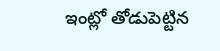ఇంట్లో తోడుపెట్టిన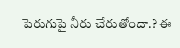పెరుగుపై నీరు చేరుతోందా.? ఈ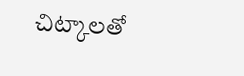చిట్కాలతో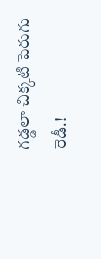గడ్డలా చిక్కటి పెరుగు రెడీ.!